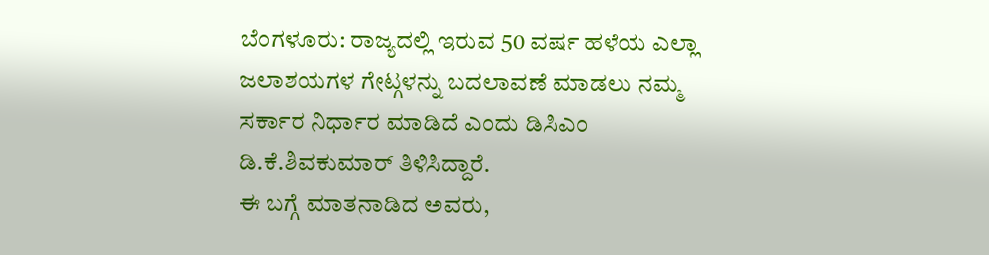ಬೆಂಗಳೂರು: ರಾಜ್ಯದಲ್ಲಿ ಇರುವ 50 ವರ್ಷ ಹಳೆಯ ಎಲ್ಲಾ ಜಲಾಶಯಗಳ ಗೇಟ್ಗಳನ್ನು ಬದಲಾವಣೆ ಮಾಡಲು ನಮ್ಮ ಸರ್ಕಾರ ನಿರ್ಧಾರ ಮಾಡಿದೆ ಎಂದು ಡಿಸಿಎಂ ಡಿ.ಕೆ.ಶಿವಕುಮಾರ್ ತಿಳಿಸಿದ್ದಾರೆ.
ಈ ಬಗ್ಗೆ ಮಾತನಾಡಿದ ಅವರು,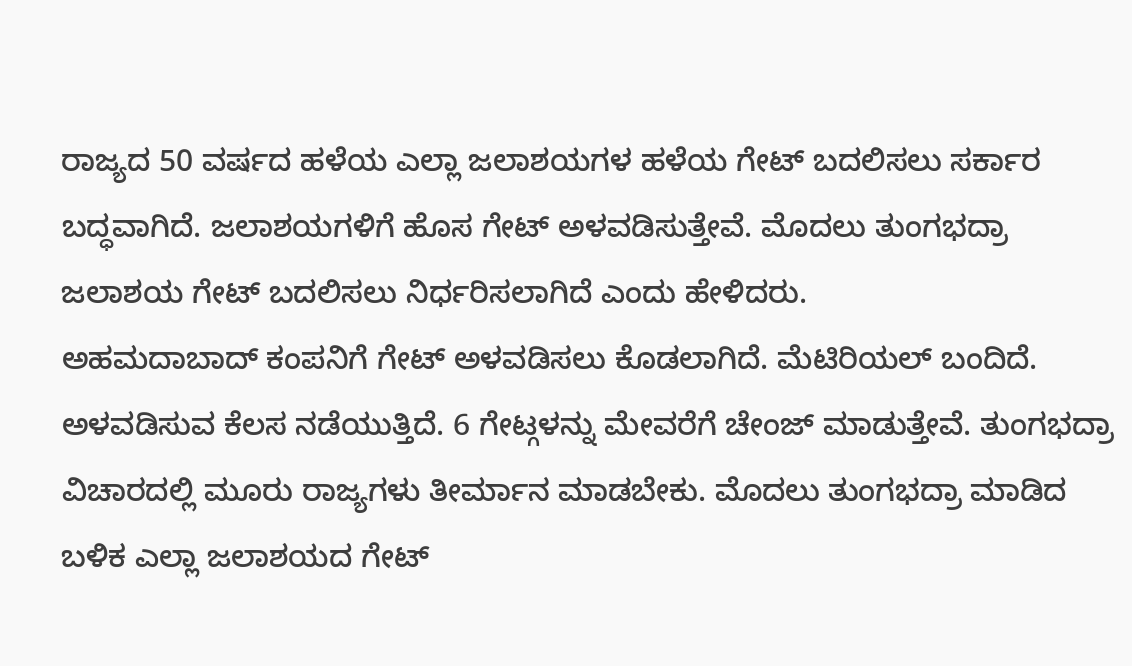ರಾಜ್ಯದ 50 ವರ್ಷದ ಹಳೆಯ ಎಲ್ಲಾ ಜಲಾಶಯಗಳ ಹಳೆಯ ಗೇಟ್ ಬದಲಿಸಲು ಸರ್ಕಾರ ಬದ್ಧವಾಗಿದೆ. ಜಲಾಶಯಗಳಿಗೆ ಹೊಸ ಗೇಟ್ ಅಳವಡಿಸುತ್ತೇವೆ. ಮೊದಲು ತುಂಗಭದ್ರಾ ಜಲಾಶಯ ಗೇಟ್ ಬದಲಿಸಲು ನಿರ್ಧರಿಸಲಾಗಿದೆ ಎಂದು ಹೇಳಿದರು.
ಅಹಮದಾಬಾದ್ ಕಂಪನಿಗೆ ಗೇಟ್ ಅಳವಡಿಸಲು ಕೊಡಲಾಗಿದೆ. ಮೆಟಿರಿಯಲ್ ಬಂದಿದೆ. ಅಳವಡಿಸುವ ಕೆಲಸ ನಡೆಯುತ್ತಿದೆ. 6 ಗೇಟ್ಗಳನ್ನು ಮೇವರೆಗೆ ಚೇಂಜ್ ಮಾಡುತ್ತೇವೆ. ತುಂಗಭದ್ರಾ ವಿಚಾರದಲ್ಲಿ ಮೂರು ರಾಜ್ಯಗಳು ತೀರ್ಮಾನ ಮಾಡಬೇಕು. ಮೊದಲು ತುಂಗಭದ್ರಾ ಮಾಡಿದ ಬಳಿಕ ಎಲ್ಲಾ ಜಲಾಶಯದ ಗೇಟ್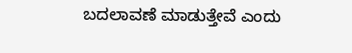ಬದಲಾವಣೆ ಮಾಡುತ್ತೇವೆ ಎಂದು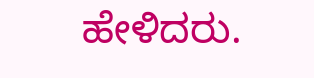ಹೇಳಿದರು.